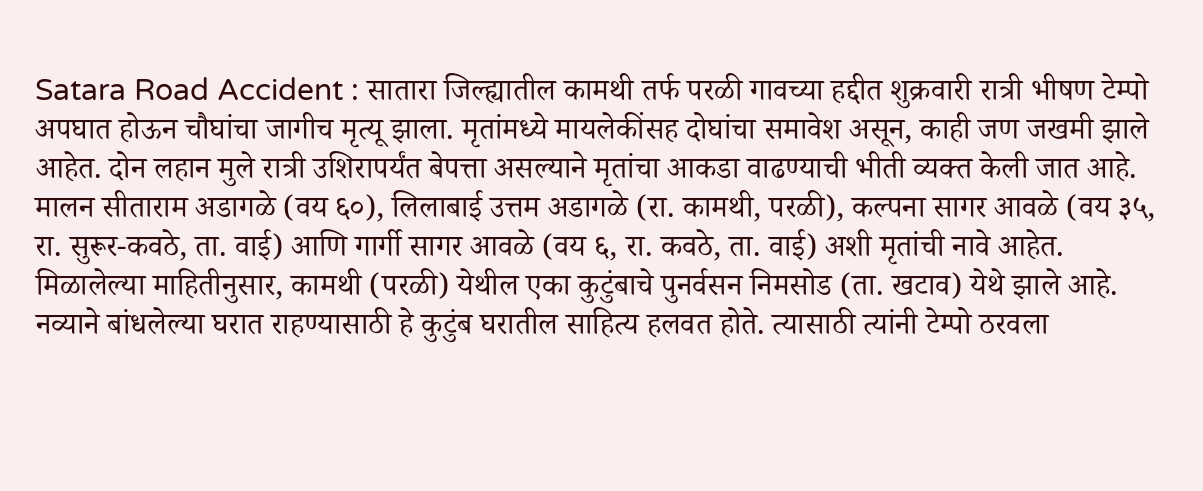Satara Road Accident : सातारा जिल्ह्यातील कामथी तर्फ परळी गावच्या हद्दीत शुक्रवारी रात्री भीषण टेम्पो अपघात होऊन चौघांचा जागीच मृत्यू झाला. मृतांमध्ये मायलेकींसह दोघांचा समावेश असून, काही जण जखमी झाले आहेत. दोन लहान मुले रात्री उशिरापर्यंत बेपत्ता असल्याने मृतांचा आकडा वाढण्याची भीती व्यक्त केली जात आहे.
मालन सीताराम अडागळे (वय ६०), लिलाबाई उत्तम अडागळे (रा. कामथी, परळी), कल्पना सागर आवळे (वय ३५, रा. सुरूर-कवठे, ता. वाई) आणि गार्गी सागर आवळे (वय ६, रा. कवठे, ता. वाई) अशी मृतांची नावे आहेत.
मिळालेल्या माहितीनुसार, कामथी (परळी) येथील एका कुटुंबाचे पुनर्वसन निमसोड (ता. खटाव) येथे झाले आहे. नव्याने बांधलेल्या घरात राहण्यासाठी हे कुटुंब घरातील साहित्य हलवत होते. त्यासाठी त्यांनी टेम्पो ठरवला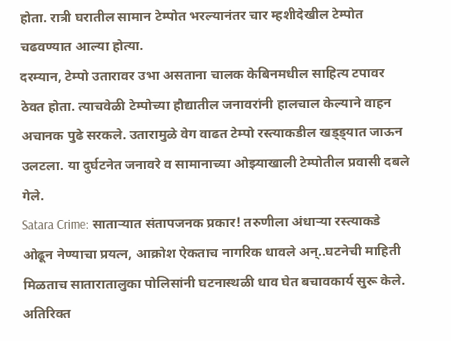होता. रात्री घरातील सामान टेम्पोत भरल्यानंतर चार म्हशीदेखील टेम्पोत चढवण्यात आल्या होत्या.
दरम्यान, टेम्पो उतारावर उभा असताना चालक केबिनमधील साहित्य टपावर ठेवत होता. त्याचवेळी टेम्पोच्या हौद्यातील जनावरांनी हालचाल केल्याने वाहन अचानक पुढे सरकले. उतारामुळे वेग वाढत टेम्पो रस्त्याकडील खड्ड्यात जाऊन उलटला. या दुर्घटनेत जनावरे व सामानाच्या ओझ्याखाली टेम्पोतील प्रवासी दबले गेले.
Satara Crime: साताऱ्यात संतापजनक प्रकार! तरुणीला अंधाऱ्या रस्त्याकडे ओढून नेण्याचा प्रयत्न, आक्रोश ऐकताच नागरिक धावले अन्..घटनेची माहिती मिळताच सातारातालुका पोलिसांनी घटनास्थळी धाव घेत बचावकार्य सुरू केले. अतिरिक्त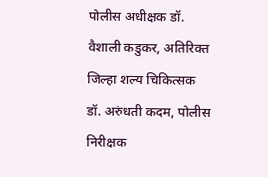पोलीस अधीक्षक डॉ. वैशाली कडुकर, अतिरिक्त जिल्हा शल्य चिकित्सक डॉ. अरुंधती कदम, पोलीस निरीक्षक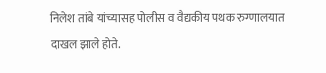निलेश तांबे यांच्यासह पोलीस व वैद्यकीय पथक रुग्णालयात दाखल झाले होते.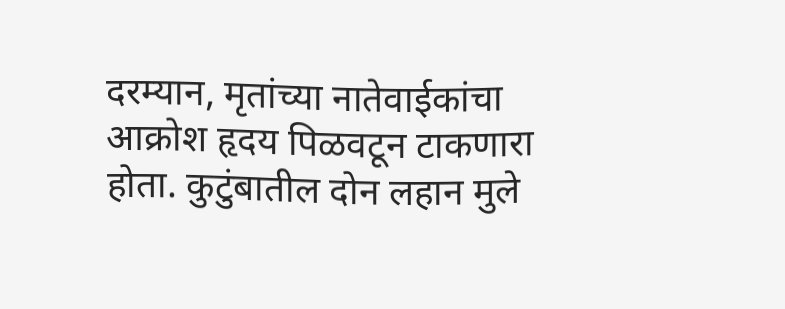दरम्यान, मृतांच्या नातेवाईकांचा आक्रोश हृदय पिळवटून टाकणारा होता. कुटुंबातील दोन लहान मुले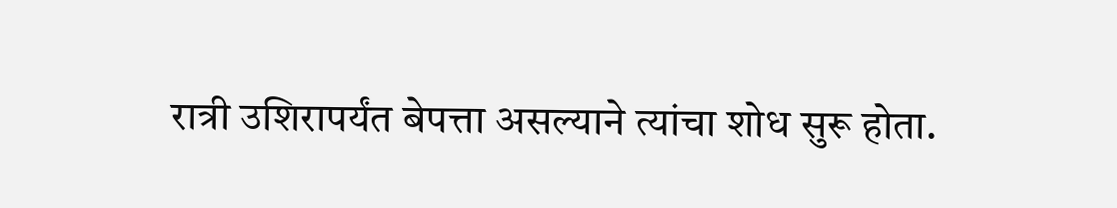रात्री उशिरापर्यंत बेपत्ता असल्याने त्यांचा शोध सुरू होता.